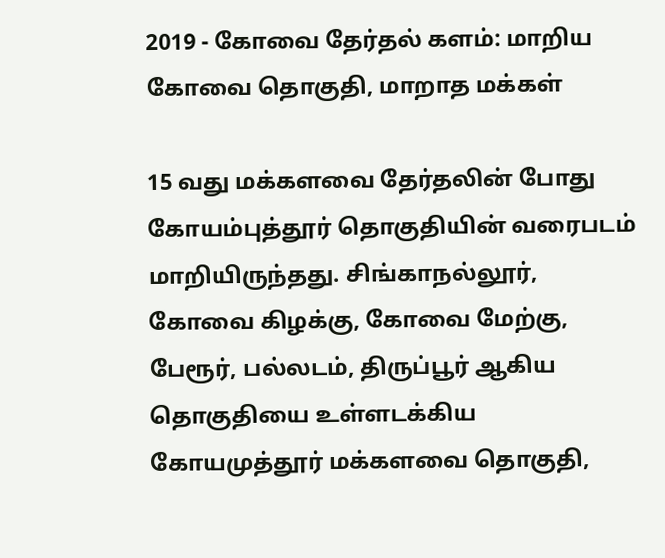2019 - கோவை தேர்தல் களம்: மாறிய கோவை தொகுதி, மாறாத மக்கள்

15 வது மக்களவை தேர்தலின் போது கோயம்புத்தூர் தொகுதியின் வரைபடம் மாறியிருந்தது. சிங்காநல்லூர், கோவை கிழக்கு, கோவை மேற்கு, பேரூர், பல்லடம், திருப்பூர் ஆகிய தொகுதியை உள்ளடக்கிய கோயமுத்தூர் மக்களவை தொகுதி,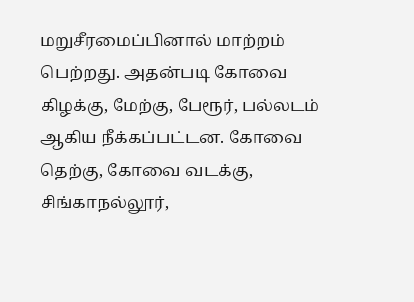மறுசீரமைப்பினால் மாற்றம் பெற்றது. அதன்படி கோவை கிழக்கு, மேற்கு, பேரூர், பல்லடம் ஆகிய நீக்கப்பட்டன. கோவை தெற்கு, கோவை வடக்கு, சிங்காநல்லூர்,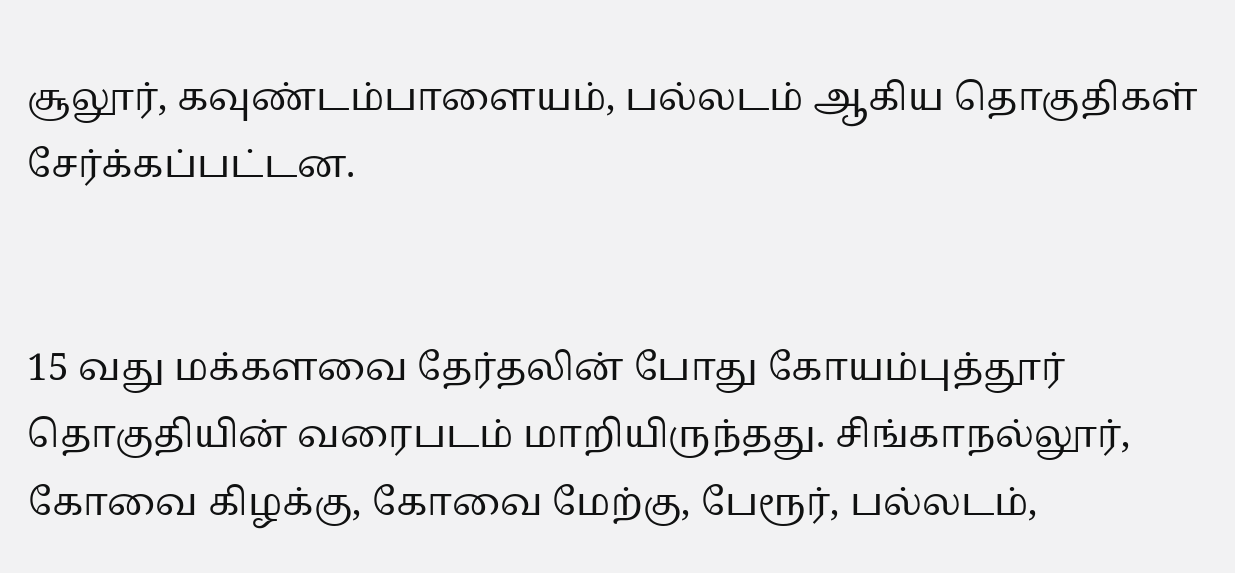சூலூர், கவுண்டம்பாளையம், பல்லடம் ஆகிய தொகுதிகள் சேர்க்கப்பட்டன.


15 வது மக்களவை தேர்தலின் போது கோயம்புத்தூர் தொகுதியின் வரைபடம் மாறியிருந்தது. சிங்காநல்லூர், கோவை கிழக்கு, கோவை மேற்கு, பேரூர், பல்லடம்,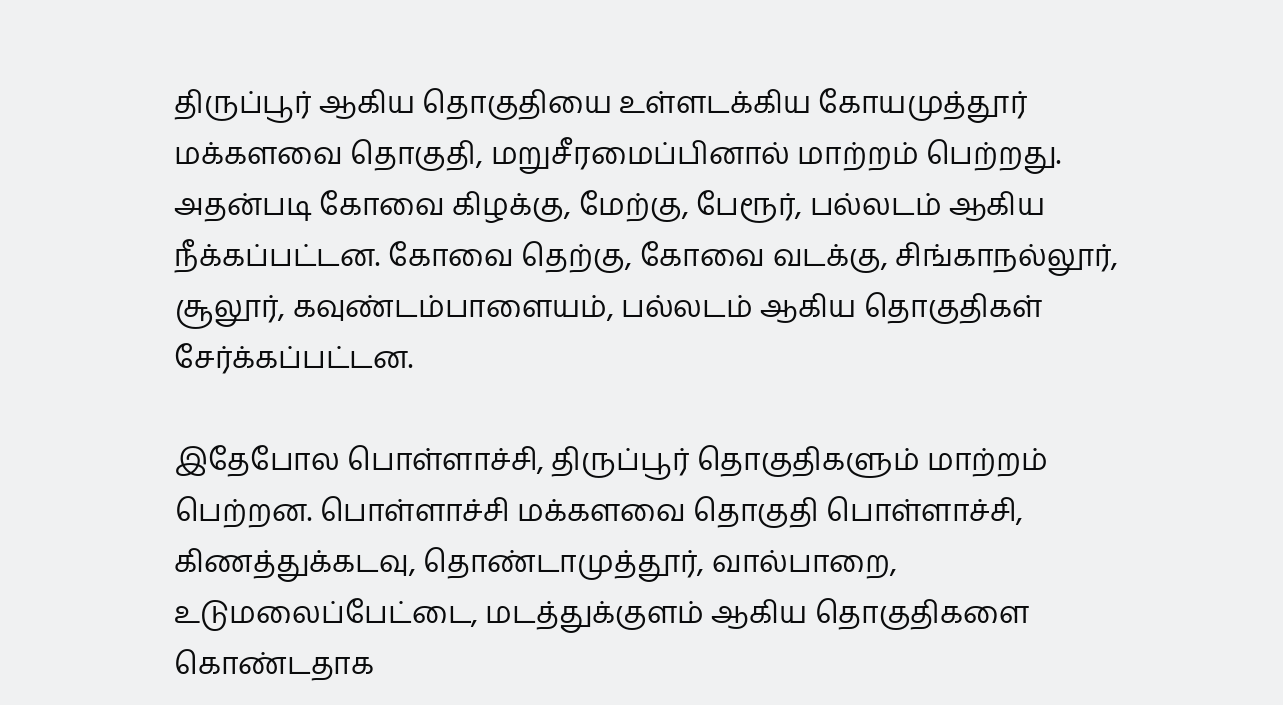திருப்பூர் ஆகிய தொகுதியை உள்ளடக்கிய கோயமுத்தூர் மக்களவை தொகுதி, மறுசீரமைப்பினால் மாற்றம் பெற்றது. அதன்படி கோவை கிழக்கு, மேற்கு, பேரூர், பல்லடம் ஆகிய நீக்கப்பட்டன. கோவை தெற்கு, கோவை வடக்கு, சிங்காநல்லூர், சூலூர், கவுண்டம்பாளையம், பல்லடம் ஆகிய தொகுதிகள் சேர்க்கப்பட்டன.

இதேபோல பொள்ளாச்சி, திருப்பூர் தொகுதிகளும் மாற்றம் பெற்றன. பொள்ளாச்சி மக்களவை தொகுதி பொள்ளாச்சி, கிணத்துக்கடவு, தொண்டாமுத்தூர், வால்பாறை, உடுமலைப்பேட்டை, மடத்துக்குளம் ஆகிய தொகுதிகளை கொண்டதாக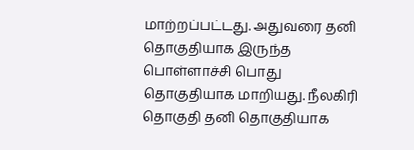மாற்றப்பட்டது. அதுவரை தனி தொகுதியாக இருந்த பொள்ளாச்சி பொது தொகுதியாக மாறியது. நீலகிரி தொகுதி தனி தொகுதியாக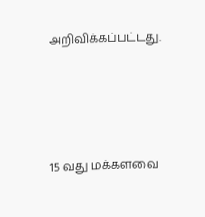அறிவிக்கப்பட்டது.




15 வது மக்களவை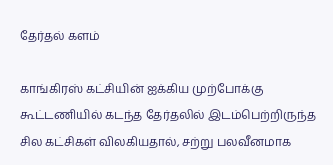தேர்தல் களம்

காங்கிரஸ் கட்சியின் ஐக்கிய முற்போக்கு கூட்டணியில் கடந்த தேர்தலில் இடம்பெற்றிருந்த சில கட்சிகள் விலகியதால், சற்று பலவீனமாக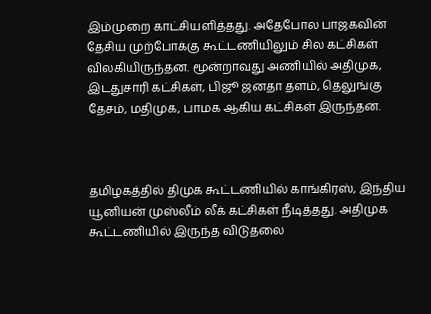இம்முறை காட்சியளித்தது. அதேபோல பாஜகவின் தேசிய முற்போக்கு கூட்டணியிலும் சில கட்சிகள் விலகியிருந்தன. மூன்றாவது அணியில் அதிமுக, இடதுசாரி கட்சிகள், பிஜூ ஜனதா தளம், தெலுங்கு தேசம், மதிமுக, பாமக ஆகிய கட்சிகள் இருந்தன.



தமிழகத்தில் திமுக கூட்டணியில் காங்கிரஸ், இந்திய யூனியன் முஸ்லீம் லீக் கட்சிகள் நீடித்தது. அதிமுக கூட்டணியில் இருந்த விடுதலை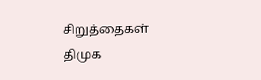சிறுத்தைகள் திமுக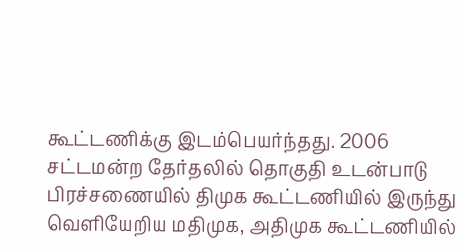கூட்டணிக்கு இடம்பெயர்ந்தது. 2006 சட்டமன்ற தேர்தலில் தொகுதி உடன்பாடு பிரச்சணையில் திமுக கூட்டணியில் இருந்து வெளியேறிய மதிமுக, அதிமுக கூட்டணியில்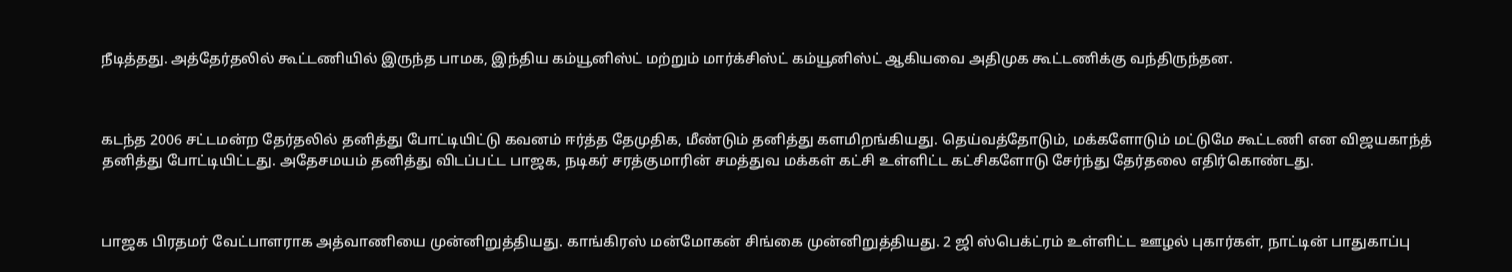நீடித்தது. அத்தேர்தலில் கூட்டணியில் இருந்த பாமக, இந்திய கம்யூனிஸ்ட் மற்றும் மார்க்சிஸ்ட் கம்யூனிஸ்ட் ஆகியவை அதிமுக கூட்டணிக்கு வந்திருந்தன.



கடந்த 2006 சட்டமன்ற தேர்தலில் தனித்து போட்டியிட்டு கவனம் ஈர்த்த தேமுதிக, மீண்டும் தனித்து களமிறங்கியது. தெய்வத்தோடும், மக்களோடும் மட்டுமே கூட்டணி என விஜயகாந்த் தனித்து போட்டியிட்டது. அதேசமயம் தனித்து விடப்பட்ட பாஜக, நடிகர் சரத்குமாரின் சமத்துவ மக்கள் கட்சி உள்ளிட்ட கட்சிகளோடு சேர்ந்து தேர்தலை எதிர்கொண்டது.



பாஜக பிரதமர் வேட்பாளராக அத்வாணியை முன்னிறுத்தியது. காங்கிரஸ் மன்மோகன் சிங்கை முன்னிறுத்தியது. 2 ஜி ஸ்பெக்ட்ரம் உள்ளிட்ட ஊழல் புகார்கள், நாட்டின் பாதுகாப்பு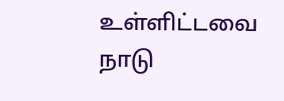உள்ளிட்டவை நாடு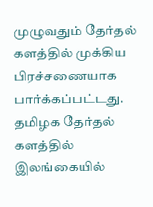முழுவதும் தேர்தல் களத்தில் முக்கிய பிரச்சணையாக பார்க்கப்பட்டது. தமிழக தேர்தல் களத்தில் இலங்கையில்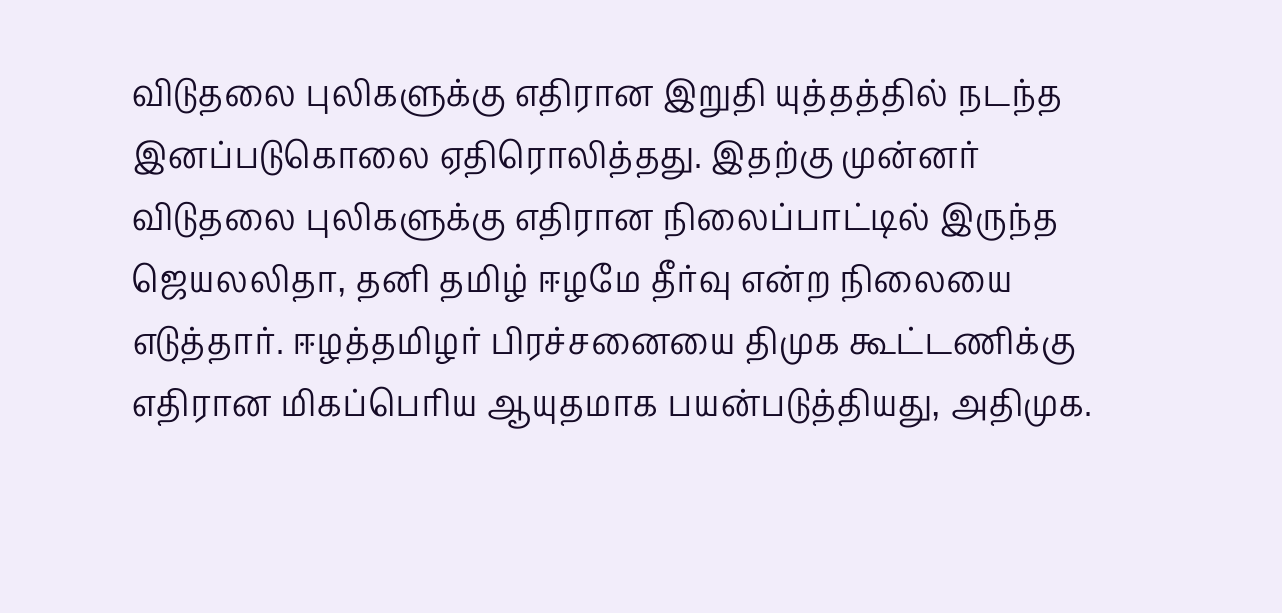விடுதலை புலிகளுக்கு எதிரான இறுதி யுத்தத்தில் நடந்த இனப்படுகொலை ஏதிரொலித்தது. இதற்கு முன்னர் விடுதலை புலிகளுக்கு எதிரான நிலைப்பாட்டில் இருந்த ஜெயலலிதா, தனி தமிழ் ஈழமே தீர்வு என்ற நிலையை எடுத்தார். ஈழத்தமிழர் பிரச்சனையை திமுக கூட்டணிக்கு எதிரான மிகப்பெரிய ஆயுதமாக பயன்படுத்தியது, அதிமுக.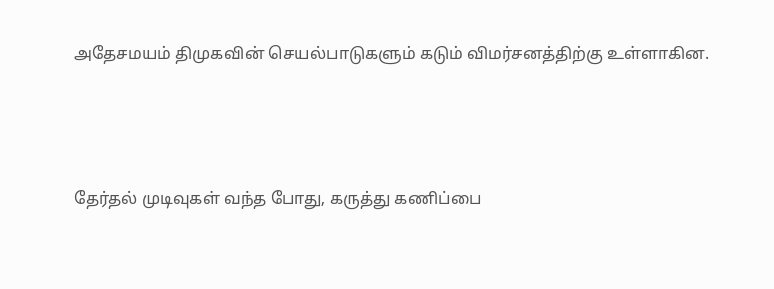அதேசமயம் திமுகவின் செயல்பாடுகளும் கடும் விமர்சனத்திற்கு உள்ளாகின.



தேர்தல் முடிவுகள் வந்த போது, கருத்து கணிப்பை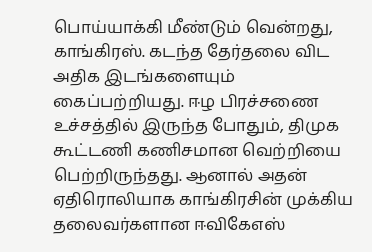பொய்யாக்கி மீண்டும் வென்றது, காங்கிரஸ். கடந்த தேர்தலை விட அதிக இடங்களையும் கைப்பற்றியது. ஈழ பிரச்சணை உச்சத்தில் இருந்த போதும், திமுக கூட்டணி கணிசமான வெற்றியை பெற்றிருந்தது. ஆனால் அதன் ஏதிரொலியாக காங்கிரசின் முக்கிய தலைவர்களான ஈவிகேஎஸ்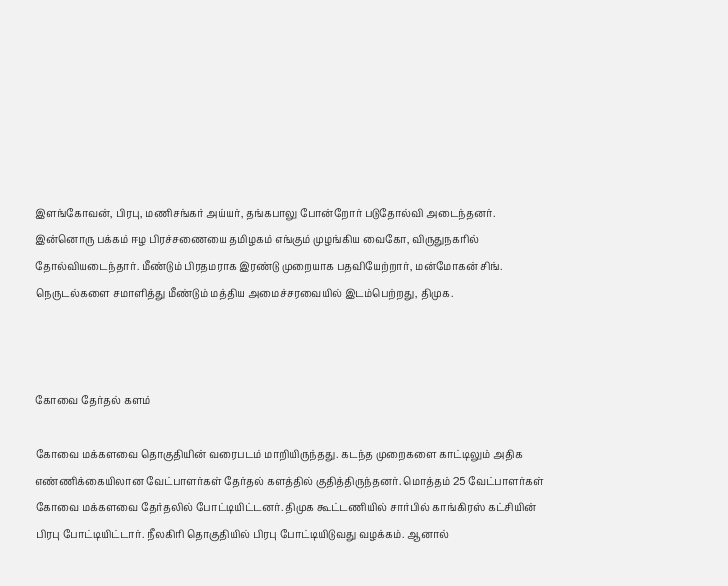இளங்கோவன், பிரபு, மணிசங்கர் அய்யர், தங்கபாலு போன்றோர் படுதோல்வி அடைந்தனர். இன்னொரு பக்கம் ஈழ பிரச்சணையை தமிழகம் எங்கும் முழங்கிய வைகோ, விருதுநகரில் தோல்வியடைந்தார். மீண்டும் பிரதமராக இரண்டு முறையாக பதவியேற்றார், மன்மோகன் சிங். நெருடல்களை சமாளித்து மீண்டும் மத்திய அமைச்சரவையில் இடம்பெற்றது, திமுக.



கோவை தேர்தல் களம்

கோவை மக்களவை தொகுதியின் வரைபடம் மாறியிருந்தது. கடந்த முறைகளை காட்டிலும் அதிக எண்ணிக்கையிலான வேட்பாளர்கள் தேர்தல் களத்தில் குதித்திருந்தனர். மொத்தம் 25 வேட்பாளர்கள் கோவை மக்களவை தேர்தலில் போட்டியிட்டனர். திமுக கூட்டணியில் சார்பில் காங்கிரஸ் கட்சியின் பிரபு போட்டியிட்டார். நீலகிரி தொகுதியில் பிரபு போட்டியிடுவது வழக்கம். ஆனால்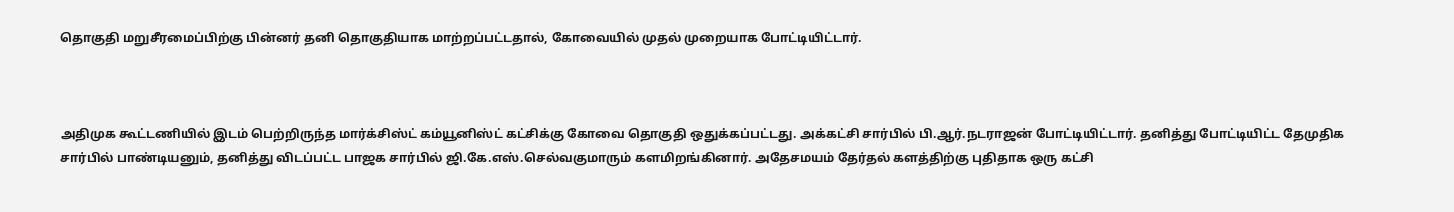தொகுதி மறுசீரமைப்பிற்கு பின்னர் தனி தொகுதியாக மாற்றப்பட்டதால், கோவையில் முதல் முறையாக போட்டியிட்டார்.



அதிமுக கூட்டணியில் இடம் பெற்றிருந்த மார்க்சிஸ்ட் கம்யூனிஸ்ட் கட்சிக்கு கோவை தொகுதி ஒதுக்கப்பட்டது. அக்கட்சி சார்பில் பி.ஆர்.நடராஜன் போட்டியிட்டார். தனித்து போட்டியிட்ட தேமுதிக சார்பில் பாண்டியனும், தனித்து விடப்பட்ட பாஜக சார்பில் ஜி.கே.எஸ்.செல்வகுமாரும் களமிறங்கினார். அதேசமயம் தேர்தல் களத்திற்கு புதிதாக ஒரு கட்சி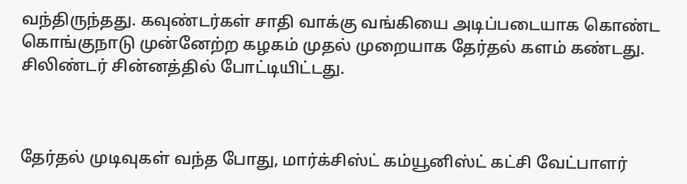வந்திருந்தது. கவுண்டர்கள் சாதி வாக்கு வங்கியை அடிப்படையாக கொண்ட கொங்குநாடு முன்னேற்ற கழகம் முதல் முறையாக தேர்தல் களம் கண்டது. சிலிண்டர் சின்னத்தில் போட்டியிட்டது.



தேர்தல் முடிவுகள் வந்த போது, மார்க்சிஸ்ட் கம்யூனிஸ்ட் கட்சி வேட்பாளர்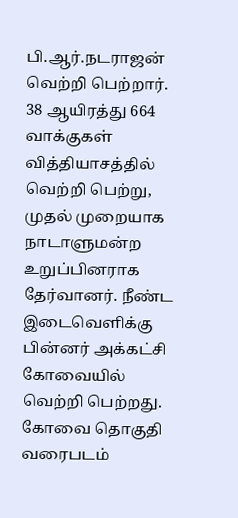பி.ஆர்.நடராஜன் வெற்றி பெற்றார். 38 ஆயிரத்து 664 வாக்குகள் வித்தியாசத்தில் வெற்றி பெற்று, முதல் முறையாக நாடாளுமன்ற உறுப்பினராக தேர்வானர். நீண்ட இடைவெளிக்கு பின்னர் அக்கட்சி கோவையில் வெற்றி பெற்றது. கோவை தொகுதி வரைபடம்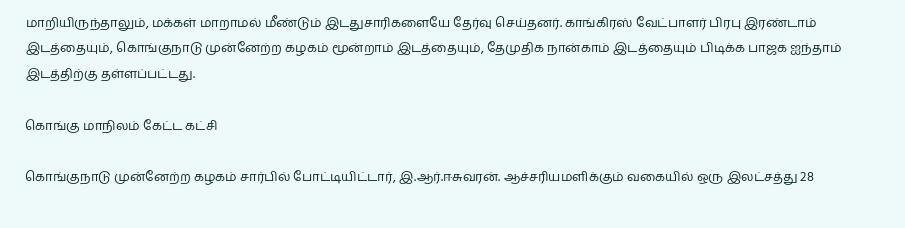மாறியிருந்தாலும், மக்கள் மாறாமல் மீண்டும் இடதுசாரிகளையே தேர்வு செய்தனர். காங்கிரஸ் வேட்பாளர் பிரபு இரண்டாம் இடத்தையும், கொங்குநாடு முன்னேற்ற கழகம் மூன்றாம் இடத்தையும், தேமுதிக நான்காம் இடத்தையும் பிடிக்க பாஜக ஐந்தாம் இடத்திற்கு தள்ளப்பட்டது.

கொங்கு மாநிலம் கேட்ட கட்சி

கொங்குநாடு முன்னேற்ற கழகம் சார்பில் போட்டியிட்டார், இ.ஆர்.ஈசுவரன். ஆச்சரியமளிக்கும் வகையில் ஒரு இலட்சத்து 28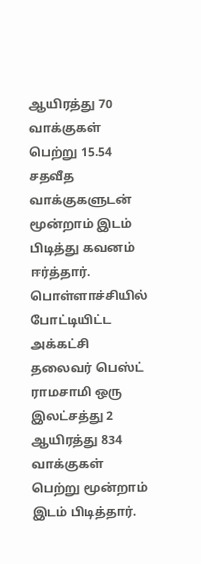ஆயிரத்து 70 வாக்குகள் பெற்று 15.54 சதவீத வாக்குகளுடன் மூன்றாம் இடம் பிடித்து கவனம் ஈர்த்தார். பொள்ளாச்சியில் போட்டியிட்ட அக்கட்சி தலைவர் பெஸ்ட் ராமசாமி ஒரு இலட்சத்து 2 ஆயிரத்து 834 வாக்குகள் பெற்று மூன்றாம் இடம் பிடித்தார்.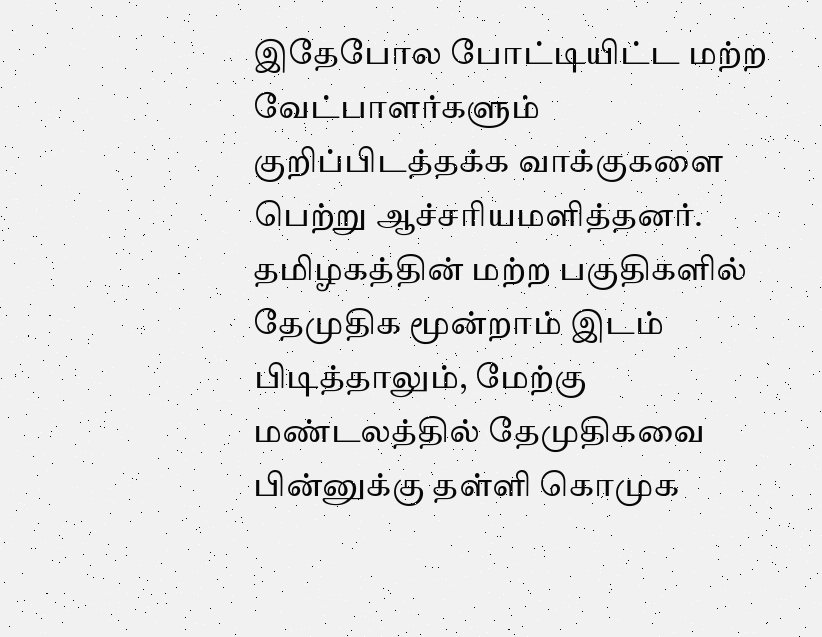இதேபோல போட்டியிட்ட மற்ற வேட்பாளர்களும் குறிப்பிடத்தக்க வாக்குகளை பெற்று ஆச்சரியமளித்தனர். தமிழகத்தின் மற்ற பகுதிகளில் தேமுதிக மூன்றாம் இடம் பிடித்தாலும், மேற்கு மண்டலத்தில் தேமுதிகவை பின்னுக்கு தள்ளி கொமுக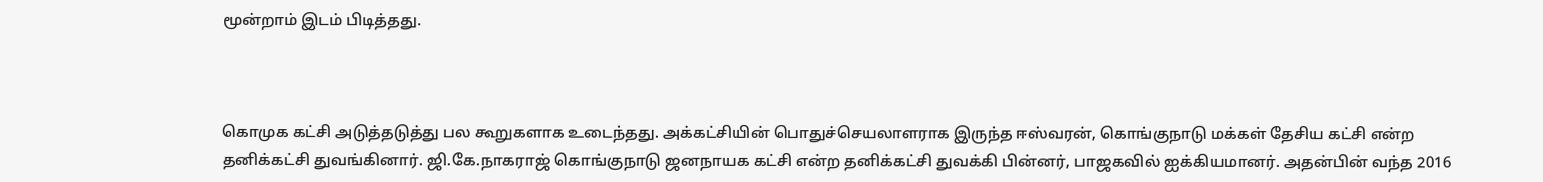மூன்றாம் இடம் பிடித்தது.



கொமுக கட்சி அடுத்தடுத்து பல கூறுகளாக உடைந்தது. அக்கட்சியின் பொதுச்செயலாளராக இருந்த ஈஸ்வரன், கொங்குநாடு மக்கள் தேசிய கட்சி என்ற தனிக்கட்சி துவங்கினார். ஜி.கே.நாகராஜ் கொங்குநாடு ஜனநாயக கட்சி என்ற தனிக்கட்சி துவக்கி பின்னர், பாஜகவில் ஐக்கியமானர். அதன்பின் வந்த 2016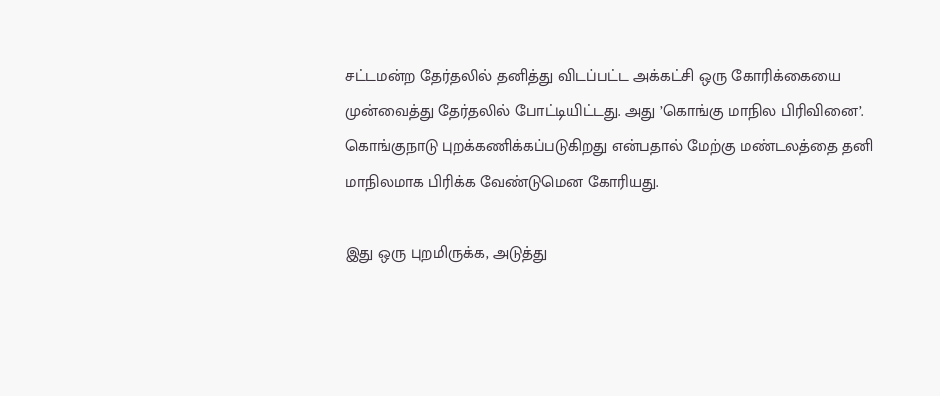சட்டமன்ற தேர்தலில் தனித்து விடப்பட்ட அக்கட்சி ஒரு கோரிக்கையை முன்வைத்து தேர்தலில் போட்டியிட்டது. அது ’கொங்கு மாநில பிரிவினை’. கொங்குநாடு புறக்கணிக்கப்படுகிறது என்பதால் மேற்கு மண்டலத்தை தனி மாநிலமாக பிரிக்க வேண்டுமென கோரியது.

இது ஒரு புறமிருக்க, அடுத்து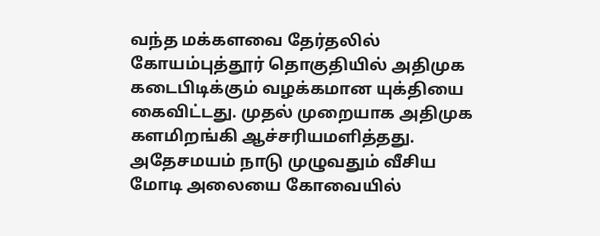வந்த மக்களவை தேர்தலில் கோயம்புத்தூர் தொகுதியில் அதிமுக கடைபிடிக்கும் வழக்கமான யுக்தியை கைவிட்டது. முதல் முறையாக அதிமுக களமிறங்கி ஆச்சரியமளித்தது. அதேசமயம் நாடு முழுவதும் வீசிய மோடி அலையை கோவையில்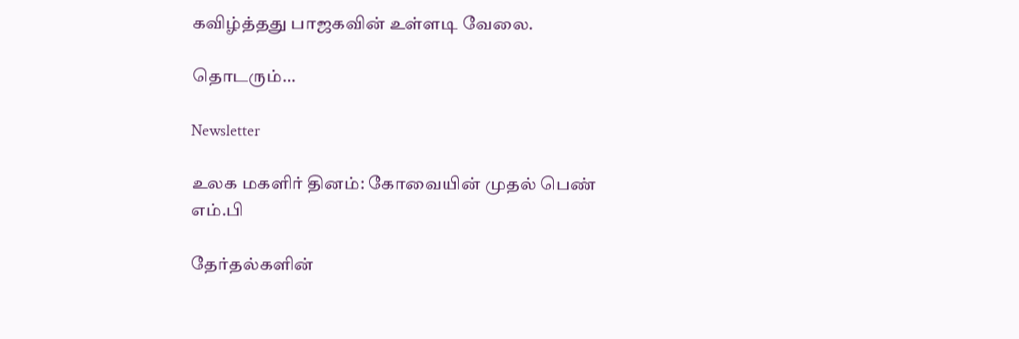கவிழ்த்தது பாஜகவின் உள்ளடி வேலை.

தொடரும்…

Newsletter

உலக மகளிர் தினம்: கோவையின் முதல் பெண் எம்.பி

தேர்தல்களின்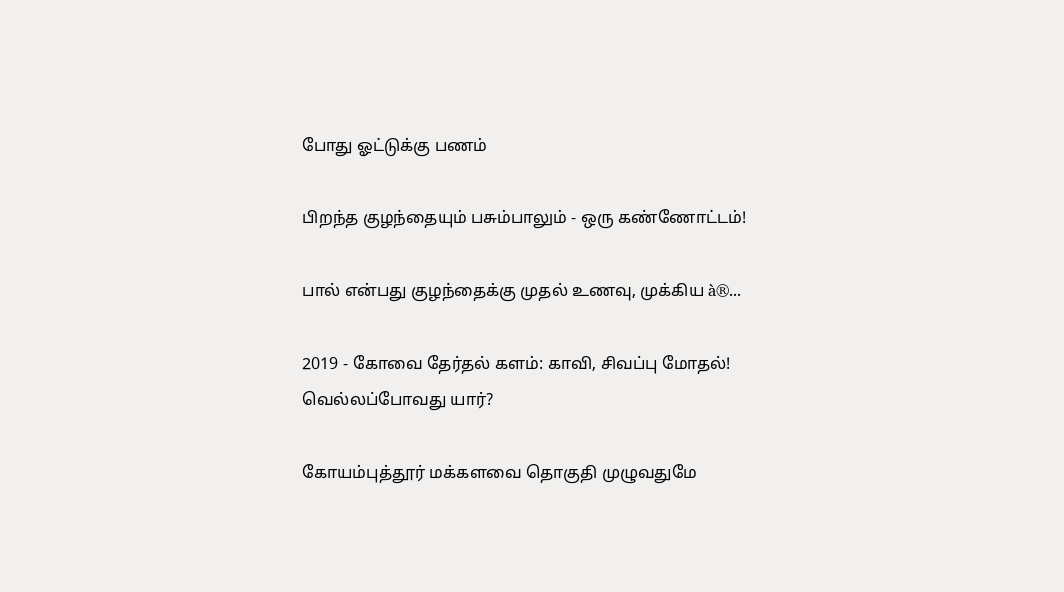போது ஓட்டுக்கு பணம்

பிறந்த குழந்தையும் பசும்பாலும் - ஒரு கண்ணோட்டம்!

பால் என்பது குழந்தைக்கு முதல் உணவு, முக்கிய à®...

2019 - கோவை தேர்தல் களம்: காவி, சிவப்பு மோதல்! வெல்லப்போவது யார்?

கோயம்புத்தூர் மக்களவை தொகுதி முழுவதுமே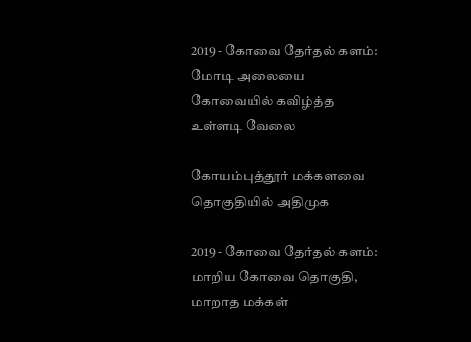2019 - கோவை தேர்தல் களம்: மோடி அலையை கோவையில் கவிழ்த்த உள்ளடி வேலை

கோயம்புத்தூர் மக்களவை தொகுதியில் அதிமுக

2019 - கோவை தேர்தல் களம்: மாறிய கோவை தொகுதி, மாறாத மக்கள்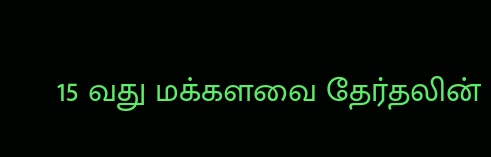15 வது மக்களவை தேர்தலின்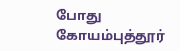போது கோயம்புத்தூர்